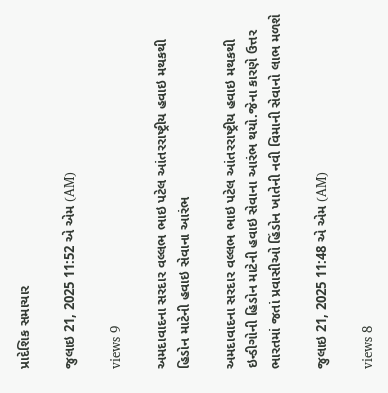પ્રાદેશિક સમાચાર

જુલાઇ 21, 2025 11:52 એ એમ (AM)

views 9

અમદાવાદના સરદાર વલ્લભ ભાઇ પટેલ આંતરરાષ્ટ્રીય હવાઇ મથકથી હિડોન માટેની હવાઇ સેવાના આરંભ

અમદાવાદના સરદાર વલ્લભ ભાઇ પટેલ આંતરરાષ્ટ્રીય હવાઇ મથકથી ઇન્ડીગોની હિડોન માટેની હવાઇ સેવાના આરંભ થયો.જેના કારણે ઉત્તર ભારતમાં જતાં પ્રવાસીઓ હિંડોન ખાતેની નવી વિમાની સેવાનો લાભ મળશે

જુલાઇ 21, 2025 11:48 એ એમ (AM)

views 8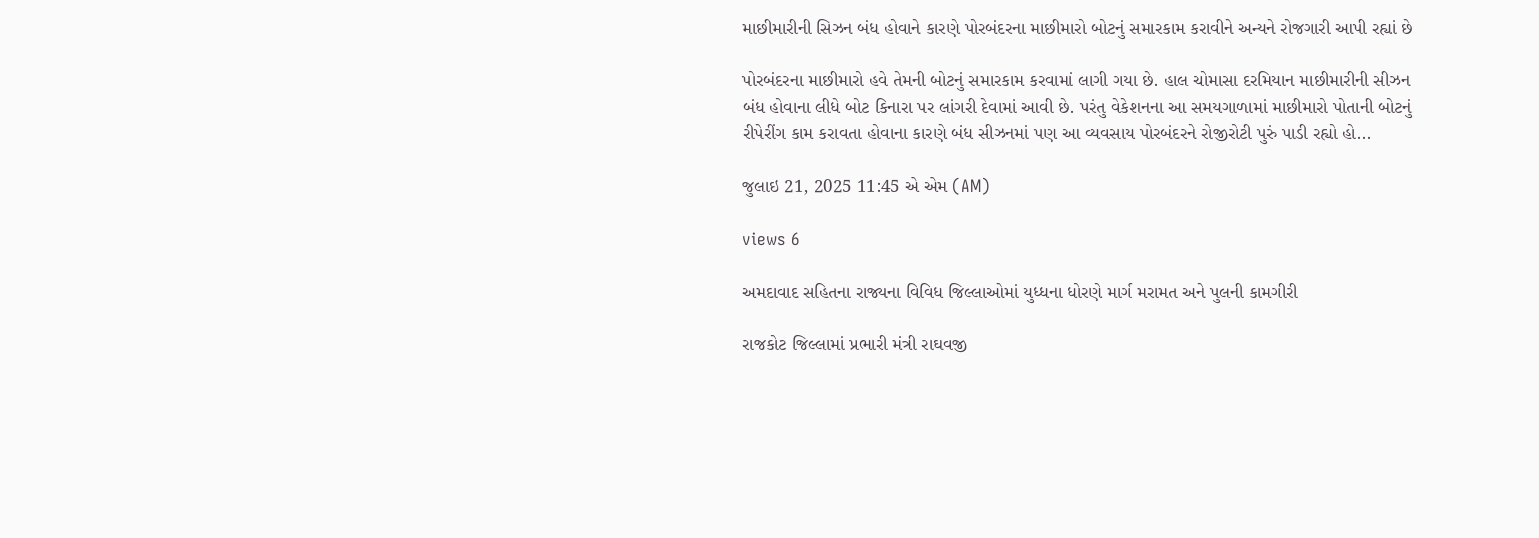માછીમારીની સિઝન બંધ હોવાને કારણે પોરબંદરના માછીમારો બોટનું સમારકામ કરાવીને અન્યને રોજગારી આપી રહ્યાં છે

પોરબંદરના માછીમારો હવે તેમની બોટનું સમારકામ કરવામાં લાગી ગયા છે. હાલ ચોમાસા દરમિયાન માછીમારીની સીઝન બંધ હોવાના લીધે બોટ કિનારા પર લાંગરી દેવામાં આવી છે. પરંતુ વેકેશનના આ સમયગાળામાં માછીમારો પોતાની બોટનું રીપેરીંગ કામ કરાવતા હોવાના કારણે બંધ સીઝનમાં પણ આ વ્યવસાય પોરબંદરને રોજીરોટી પુરું પાડી રહ્યો હો...

જુલાઇ 21, 2025 11:45 એ એમ (AM)

views 6

અમદાવાદ સહિતના રાજ્યના વિવિધ જિલ્લાઓમાં યુધ્ધના ધોરણે માર્ગ મરામત અને પુલની કામગીરી

રાજકોટ જિલ્લામાં પ્રભારી મંત્રી રાઘવજી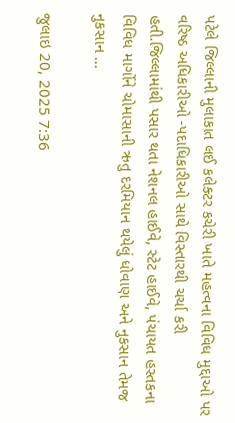પટેલે જિલ્લાની મુલાકાત લઈ કલેક્ટર કચેરી ખાતે મહત્વના વિવિધ મુદ્દાઓ પર વરિષ્ઠ અધિકારીઓ -પદાધિકારીઓ સાથે વિસ્તારથી ચર્ચા કરી હતી.જિલ્લામાંથી પસાર થતા નેશનલ હાઈવે, સ્ટેટ હાઈવે, પંચાયત હસ્તકના વિવિધ માર્ગોને ચોમાસાની ઋતુ દરમિયાન થયેલું ધોવાણ અને નુકસાન તેમજ નુકસાન ...

જુલાઇ 20, 2025 7:36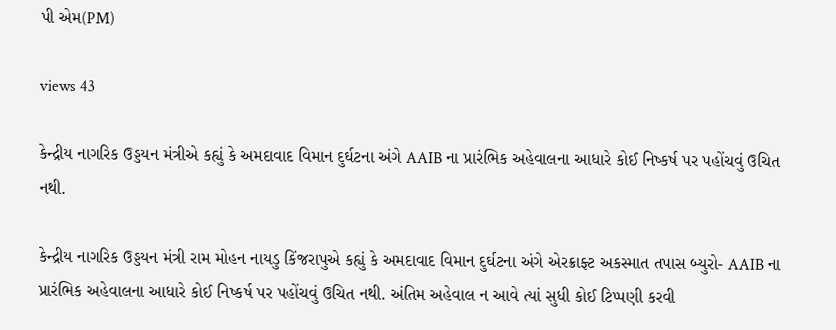પી એમ(PM)

views 43

કેન્દ્રીય નાગરિક ઉડ્ડયન મંત્રીએ કહ્યું કે અમદાવાદ વિમાન દુર્ઘટના અંગે AAIB ના પ્રારંભિક અહેવાલના આધારે કોઈ નિષ્કર્ષ પર પહોંચવું ઉચિત નથી.

કેન્દ્રીય નાગરિક ઉડ્ડયન મંત્રી રામ મોહન નાયડુ કિંજરાપુએ કહ્યું કે અમદાવાદ વિમાન દુર્ઘટના અંગે એરક્રાફ્ટ અકસ્માત તપાસ બ્યુરો- AAIB ના પ્રારંભિક અહેવાલના આધારે કોઈ નિષ્કર્ષ પર પહોંચવું ઉચિત નથી. અંતિમ અહેવાલ ન આવે ત્યાં સુધી કોઈ ટિપ્પણી કરવી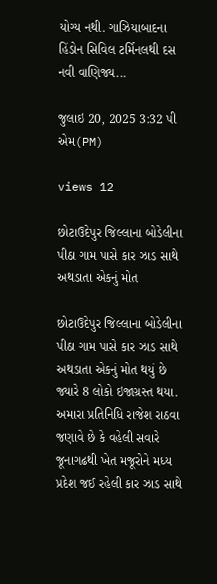યોગ્ય નથી. ગાઝિયાબાદના હિંડોન સિવિલ ટર્મિનલથી દસ નવી વાણિજ્ય...

જુલાઇ 20, 2025 3:32 પી એમ(PM)

views 12

છોટાઉદેપુર જિલ્લાના બોડેલીના પીઠા ગામ પાસે કાર ઝાડ સાથે અથડાતા એકનું મોત

છોટાઉદેપુર જિલ્લાના બોડેલીના પીઠા ગામ પાસે કાર ઝાડ સાથે અથડાતા એકનું મોત થયું છે જ્યારે 8 લોકો ઇજાગ્રસ્ત થયા. અમારા પ્રતિનિધિ રાજેશ રાઠવા જણાવે છે કે વહેલી સવારે જૂનાગઢથી ખેત મજૂરોને મધ્ય પ્રદેશ જઈ રહેલી કાર ઝાડ સાથે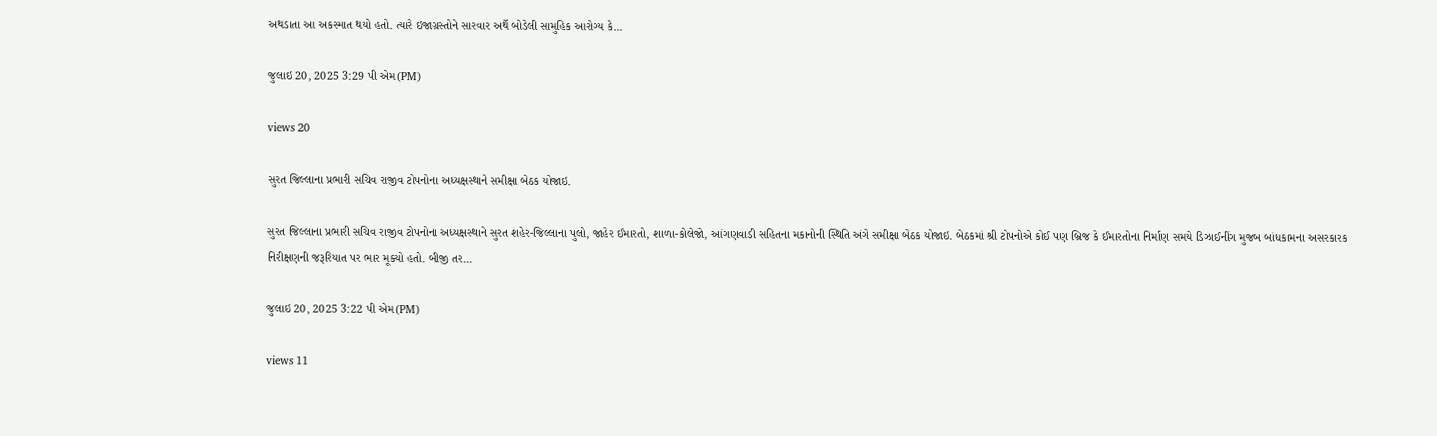અથડાતા આ અકસ્માત થયો હતો. ત્યારે ઇજાગ્રસ્તોને સારવાર અર્થે બોડેલી સામુહિક આરોગ્ય કે...

જુલાઇ 20, 2025 3:29 પી એમ(PM)

views 20

સુરત જિલ્લાના પ્રભારી સચિવ રાજીવ ટોપનોના અધ્યક્ષસ્થાને સમીક્ષા બેઠક યોજાઇ.

સુરત જિલ્લાના પ્રભારી સચિવ રાજીવ ટોપનોના અધ્યક્ષસ્થાને સુરત શહેર-જિલ્લાના પુલો, જાહેર ઈમારતો, શાળા-કોલેજો, આંગણવાડી સહિતના મકાનોની સ્થિતિ અંગે સમીક્ષા બેઠક યોજાઇ. બેઠકમાં શ્રી ટોપનોએ કોઈ પણ બ્રિજ કે ઈમારતોના નિર્માણ સમયે ડિઝાઈનીંગ મુજબ બાંધકામના અસરકારક નિરીક્ષણની જરૂરિયાત પર ભાર મૂક્યો હતો. બીજી તર...

જુલાઇ 20, 2025 3:22 પી એમ(PM)

views 11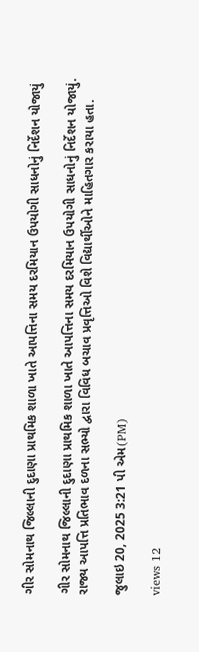ગીર સોમનાથ જિલ્લાની દુદાણા પ્રાથમિક શાળા ખાતે આપત્તિના સમય દરમિયાન ઉપયોગી સાધનોનું નિર્દેશન યોજાયું

ગીર સોમનાથ જિલ્લાની દુદાણા પ્રાથમિક શાળા ખાતે આપત્તિના સમય દરમિયાન ઉપયોગી સાધનોનું નિર્દેશન યોજાયું. રાજ્ય આપત્તિ પ્રતિભાવ દળના સભ્યો દ્વારા વિવિધ બચાવ પ્રવૃત્તિઓ વિશે વિદ્યાર્થીઓને માહિતગાર કરાયા હતા.

જુલાઇ 20, 2025 3:21 પી એમ(PM)

views 12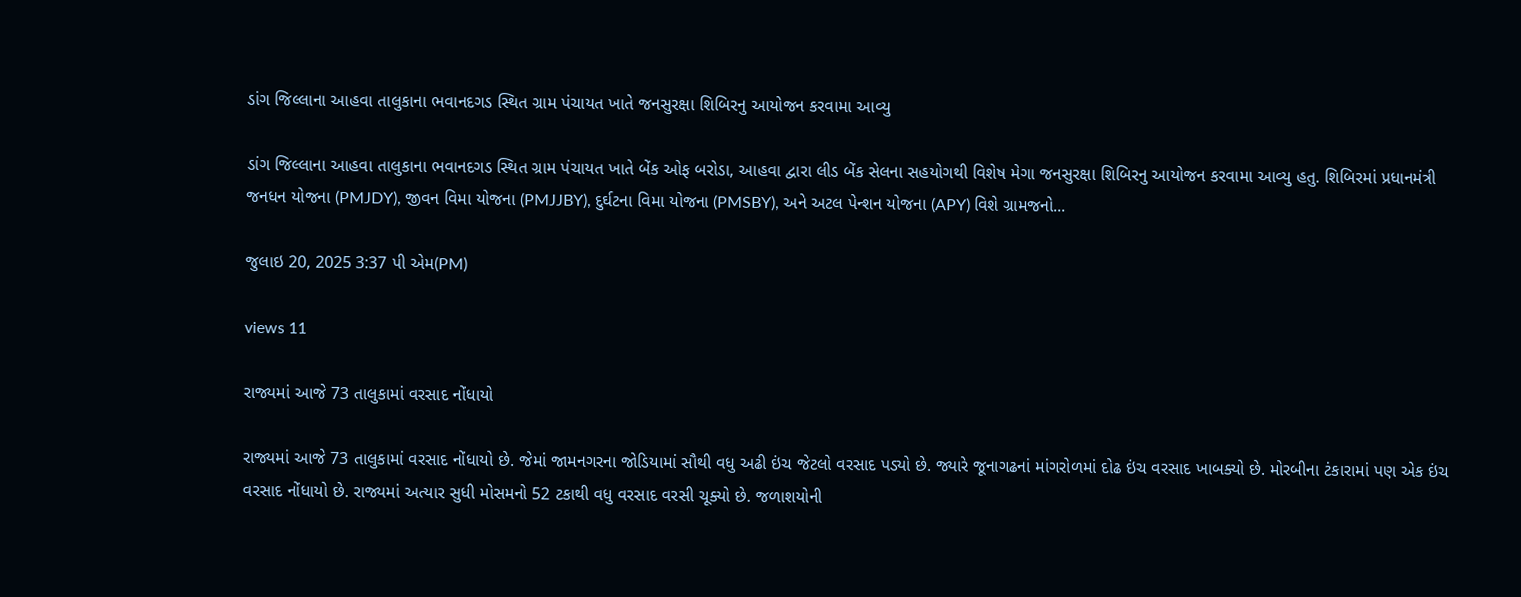ડાંગ જિલ્લાના આહવા તાલુકાના ભવાનદગડ સ્થિત ગ્રામ પંચાયત ખાતે જનસુરક્ષા શિબિરનુ આયોજન કરવામા આવ્યુ

ડાંગ જિલ્લાના આહવા તાલુકાના ભવાનદગડ સ્થિત ગ્રામ પંચાયત ખાતે બેંક ઓફ બરોડા, આહવા દ્વારા લીડ બેંક સેલના સહયોગથી વિશેષ મેગા જનસુરક્ષા શિબિરનુ આયોજન કરવામા આવ્યુ હતુ. શિબિરમાં પ્રધાનમંત્રી જનધન યોજના (PMJDY), જીવન વિમા યોજના (PMJJBY), દુર્ઘટના વિમા યોજના (PMSBY), અને અટલ પેન્શન યોજના (APY) વિશે ગ્રામજનો...

જુલાઇ 20, 2025 3:37 પી એમ(PM)

views 11

રાજ્યમાં આજે 73 તાલુકામાં વરસાદ નોંધાયો

રાજ્યમાં આજે 73 તાલુકામાં વરસાદ નોંધાયો છે. જેમાં જામનગરના જોડિયામાં સૌથી વધુ અઢી ઇંચ જેટલો વરસાદ પડ્યો છે. જ્યારે જૂનાગઢનાં માંગરોળમાં દોઢ ઇંચ વરસાદ ખાબક્યો છે. મોરબીના ટંકારામાં પણ એક ઇંચ વરસાદ નોંધાયો છે. રાજ્યમાં અત્યાર સુધી મોસમનો 52 ટકાથી વધુ વરસાદ વરસી ચૂક્યો છે. જળાશયોની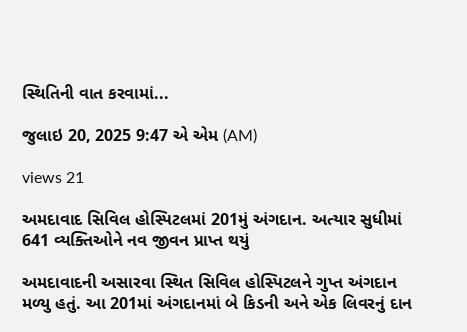સ્થિતિની વાત કરવામાં...

જુલાઇ 20, 2025 9:47 એ એમ (AM)

views 21

અમદાવાદ સિવિલ હોસ્પિટલમાં 201મું અંગદાન. અત્યાર સુધીમાં 641 વ્યક્તિઓને નવ જીવન પ્રાપ્ત થયું

અમદાવાદની અસારવા સ્થિત સિવિલ હોસ્પિટલને ગુપ્ત અંગદાન મળ્યુ હતું. આ 201માં અંગદાનમાં બે કિડની અને એક લિવરનું દાન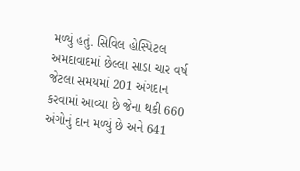મળ્યું હતું. સિવિલ હોસ્પિટલ અમદાવાદમાં છેલ્લા સાડા ચાર વર્ષ જેટલા સમયમાં 201 અંગદાન કરવામાં આવ્યા છે જેના થકી 660 અંગોનું દાન મળ્યું છે અને 641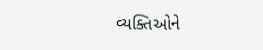વ્યક્તિઓને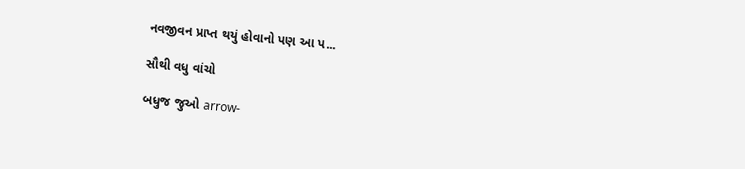નવજીવન પ્રાપ્ત થયું હોવાનો પણ આ પ...

સૌથી વધુ વાંચો

બધુજ જુઓ arrow-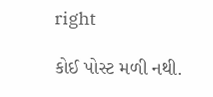right

કોઈ પોસ્ટ મળી નથી.